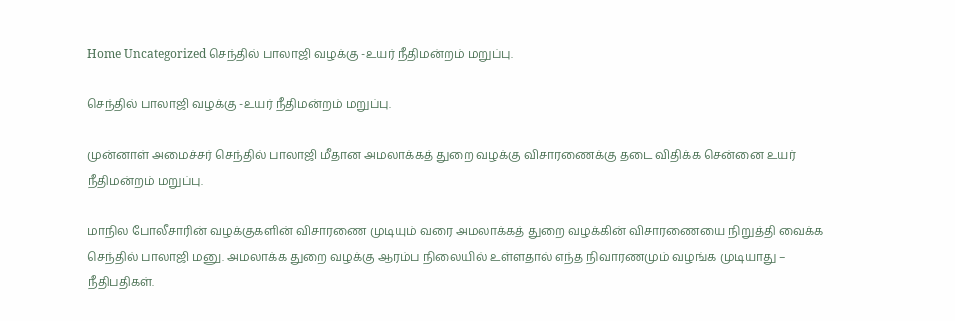Home Uncategorized செந்தில் பாலாஜி வழக்கு -உயர் நீதிமன்றம் மறுப்பு.

செந்தில் பாலாஜி வழக்கு -உயர் நீதிமன்றம் மறுப்பு.

முன்னாள் அமைச்சர் செந்தில் பாலாஜி மீதான அமலாக்கத் துறை வழக்கு விசாரணைக்கு தடை விதிக்க சென்னை உயர் நீதிமன்றம் மறுப்பு.

மாநில போலீசாரின் வழக்குகளின் விசாரணை முடியும் வரை அமலாக்கத் துறை வழக்கின் விசாரணையை நிறுத்தி வைக்க செந்தில் பாலாஜி மனு. அமலாக்க துறை வழக்கு ஆரம்ப நிலையில் உள்ளதால் எந்த நிவாரணமும் வழங்க முடியாது – நீதிபதிகள்.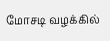மோசடி வழக்கில்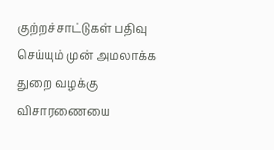குற்றச்சாட்டுகள் பதிவு செய்யும் முன் அமலாக்க துறை வழக்கு விசாரணையை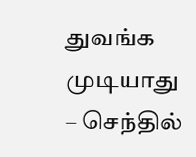துவங்க முடியாது – செந்தில்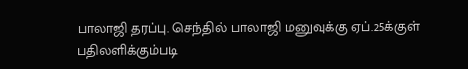பாலாஜி தரப்பு. செந்தில் பாலாஜி மனுவுக்கு ஏப்.25க்குள் பதிலளிக்கும்படி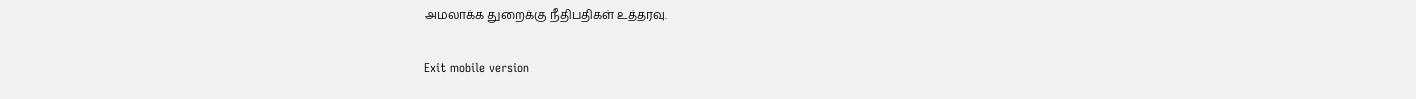அமலாக்க துறைக்கு நீதிபதிகள் உத்தரவு.

Exit mobile version